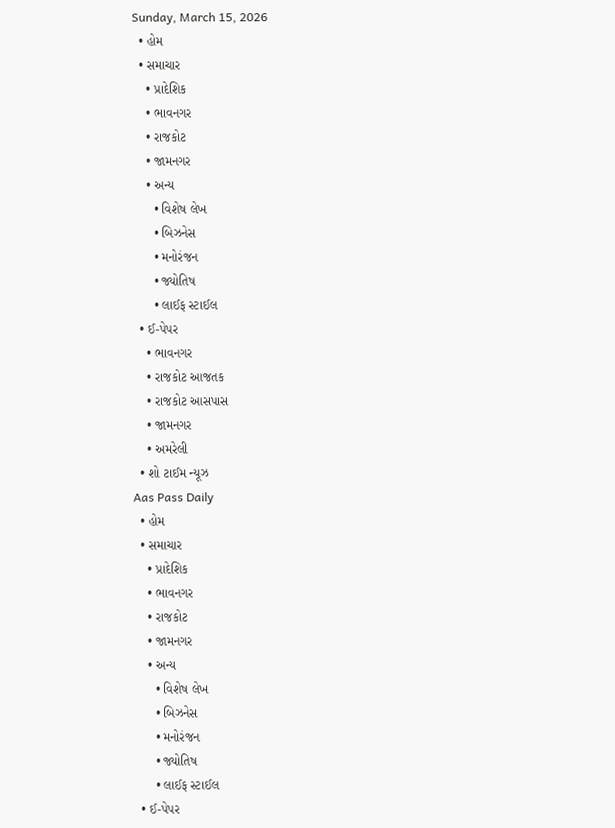Sunday, March 15, 2026
  • હોમ
  • સમાચાર
    • પ્રાદેશિક
    • ભાવનગર
    • રાજકોટ
    • જામનગર
    • અન્ય
      • વિશેષ લેખ
      • બિઝનેસ
      • મનોરંજન
      • જ્યોતિષ
      • લાઈફ સ્ટાઈલ
  • ઈ-પેપર
    • ભાવનગર
    • રાજકોટ આજતક
    • રાજકોટ આસપાસ
    • જામનગર
    • અમરેલી
  • શો ટાઈમ ન્યૂઝ
Aas Pass Daily
  • હોમ
  • સમાચાર
    • પ્રાદેશિક
    • ભાવનગર
    • રાજકોટ
    • જામનગર
    • અન્ય
      • વિશેષ લેખ
      • બિઝનેસ
      • મનોરંજન
      • જ્યોતિષ
      • લાઈફ સ્ટાઈલ
  • ઈ-પેપર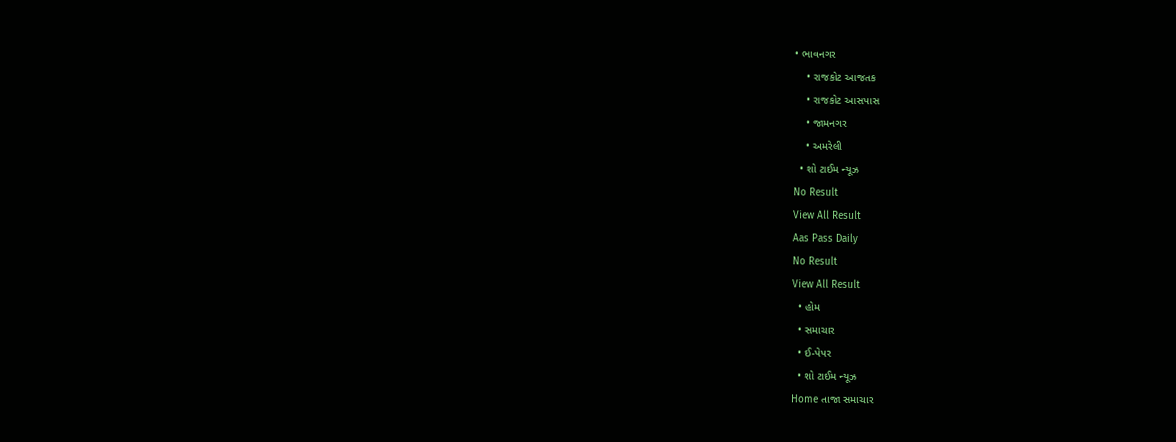• ભાવનગર
    • રાજકોટ આજતક
    • રાજકોટ આસપાસ
    • જામનગર
    • અમરેલી
  • શો ટાઈમ ન્યૂઝ
No Result
View All Result
Aas Pass Daily
No Result
View All Result
  • હોમ
  • સમાચાર
  • ઈ-પેપર
  • શો ટાઈમ ન્યૂઝ
Home તાજા સમાચાર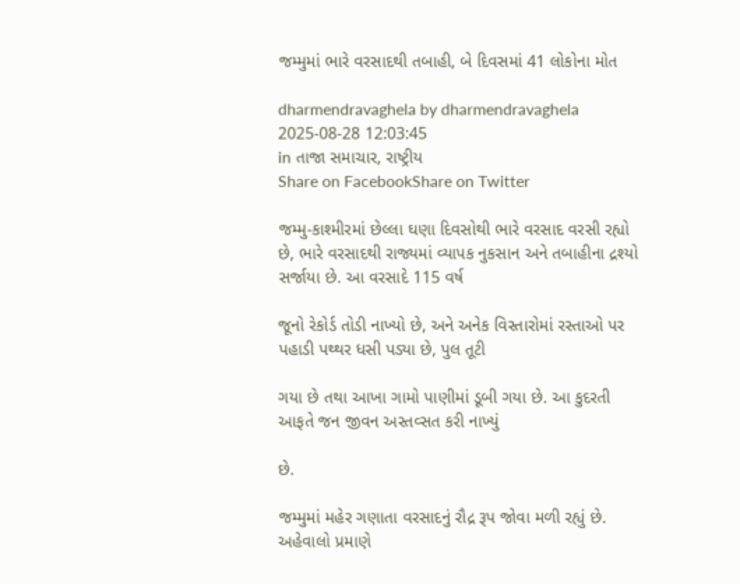જમ્મુમાં ભારે વરસાદથી તબાહી, બે દિવસમાં 41 લોકોના મોત

dharmendravaghela by dharmendravaghela
2025-08-28 12:03:45
in તાજા સમાચાર, રાષ્ટ્રીય
Share on FacebookShare on Twitter

જમ્મુ-કાશ્મીરમાં છેલ્લા ઘણા દિવસોથી ભારે વરસાદ વરસી રહ્યો છે, ભારે વરસાદથી રાજ્યમાં વ્યાપક નુકસાન અને તબાહીના દ્રશ્યો સર્જાયા છે. આ વરસાદે 115 વર્ષ

જૂનો રેકોર્ડ તોડી નાખ્યો છે, અને અનેક વિસ્તારોમાં રસ્તાઓ પર પહાડી પથ્થર ધસી પડ્યા છે, પુલ તૂટી

ગયા છે તથા આખા ગામો પાણીમાં ડૂબી ગયા છે. આ કુદરતી આફતે જન જીવન અસ્તવ્સત કરી નાખ્યું

છે.

જમ્મુમાં મહેર ગણાતા વરસાદનું રૌદ્ર રૂપ જોવા મળી રહ્યું છે. અહેવાલો પ્રમાણે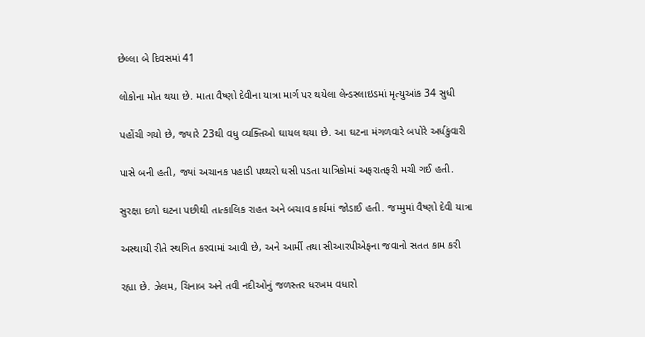છેલ્લા બે દિવસમાં 41

લોકોના મોત થયા છે. માતા વૈષ્ણો દેવીના યાત્રા માર્ગ પર થયેલા લેન્ડસ્લાઇડમાં મૃત્યુઆંક 34 સુધી

પહોંચી ગયો છે, જ્યારે 23થી વધુ વ્યક્તિઓ ઘાયલ થયા છે. આ ઘટના મંગળવારે બપોરે અર્ધકુંવારી

પાસે બની હતી, જ્યાં અચાનક પહાડી પથ્થરો ઘસી પડતા યાત્રિકોમાં અફરાતફરી મચી ગઈ હતી.

સુરક્ષા દળો ઘટના પછીથી તાત્કાલિક રાહત અને બચાવ કાર્યમાં જોડાઈ હતી. જમ્મુમાં વૈષ્ણો દેવી યાત્રા

અસ્થાયી રીતે સ્થગિત કરવામાં આવી છે, અને આર્મી તથા સીઆરપીએફના જવાનો સતત કામ કરી

રહ્યા છે. ઝેલમ, ચિનાબ અને તવી નદીઓનું જળસ્તર ધરખમ વધારો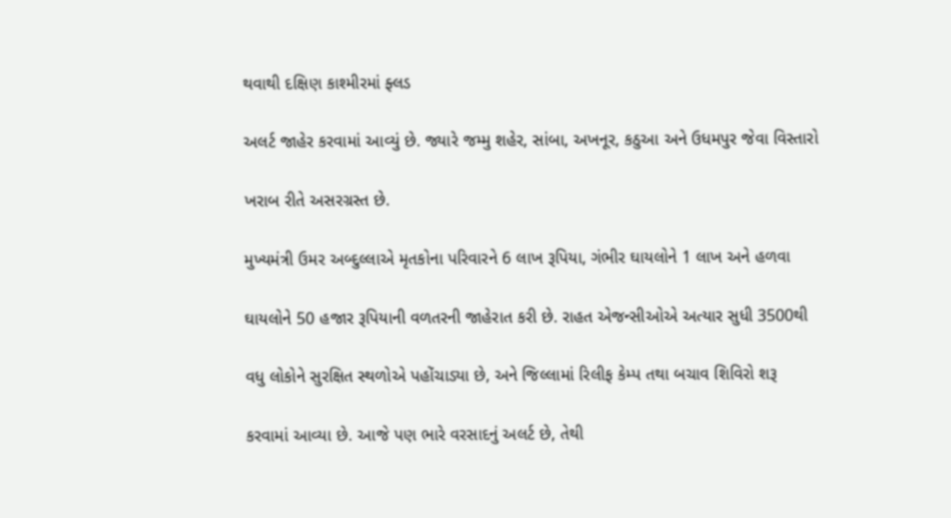થવાથી દક્ષિણ કાશ્મીરમાં ફ્લડ

અલર્ટ જાહેર કરવામાં આવ્યું છે. જ્યારે જમ્મુ શહેર, સાંબા, અખનૂર, કઠુઆ અને ઉધમપુર જેવા વિસ્તારો

ખરાબ રીતે અસરગ્રસ્ત છે.

મુખ્યમંત્રી ઉમર અબ્દુલ્લાએ મૃતકોના પરિવારને 6 લાખ રૂપિયા, ગંભીર ઘાયલોને 1 લાખ અને હળવા

ઘાયલોને 50 હજાર રૂપિયાની વળતરની જાહેરાત કરી છે. રાહત એજન્સીઓએ અત્યાર સુધી 3500થી

વધુ લોકોને સુરક્ષિત સ્થળોએ પહોંચાડ્યા છે, અને જિલ્લામાં રિલીફ કેમ્પ તથા બચાવ શિવિરો શરૂ

કરવામાં આવ્યા છે. આજે પણ ભારે વરસાદનું અલર્ટ છે, તેથી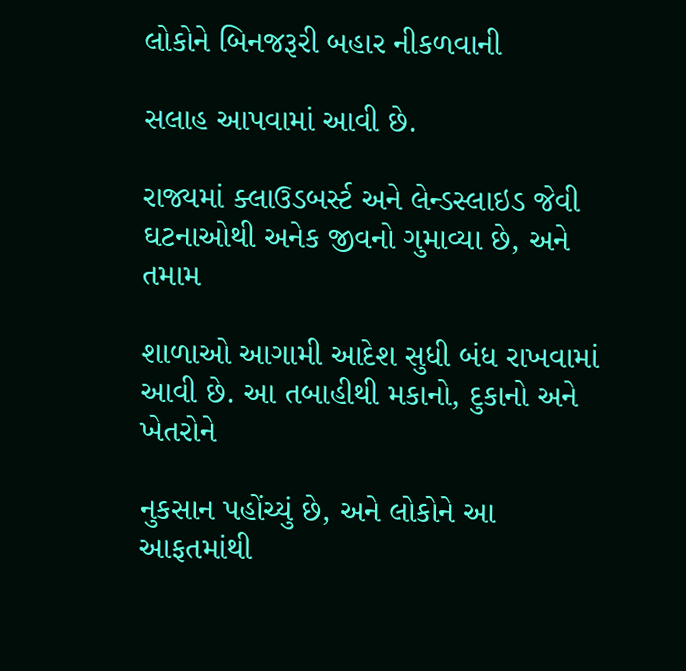લોકોને બિનજરૂરી બહાર નીકળવાની

સલાહ આપવામાં આવી છે.

રાજ્યમાં ક્લાઉડબર્સ્ટ અને લેન્ડસ્લાઇડ જેવી ઘટનાઓથી અનેક જીવનો ગુમાવ્યા છે, અને તમામ

શાળાઓ આગામી આદેશ સુધી બંધ રાખવામાં આવી છે. આ તબાહીથી મકાનો, દુકાનો અને ખેતરોને

નુકસાન પહોંચ્યું છે, અને લોકોને આ આફતમાંથી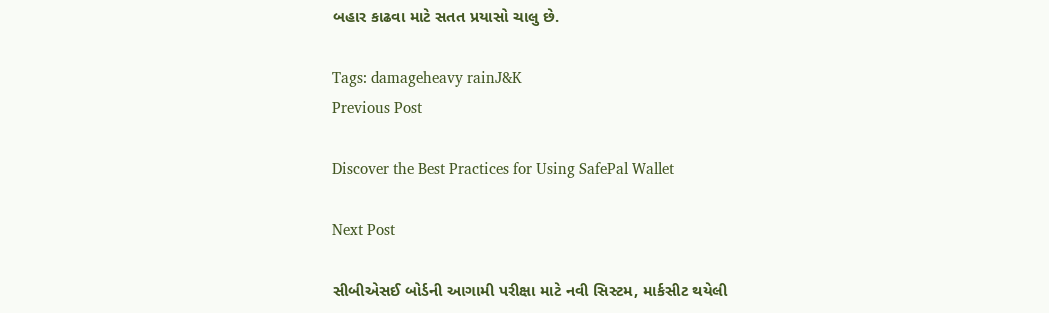બહાર કાઢવા માટે સતત પ્રયાસો ચાલુ છે.

Tags: damageheavy rainJ&K
Previous Post

Discover the Best Practices for Using SafePal Wallet

Next Post

સીબીએસઈ બોર્ડની આગામી પરીક્ષા માટે નવી સિસ્ટમ, માર્કસીટ થયેલી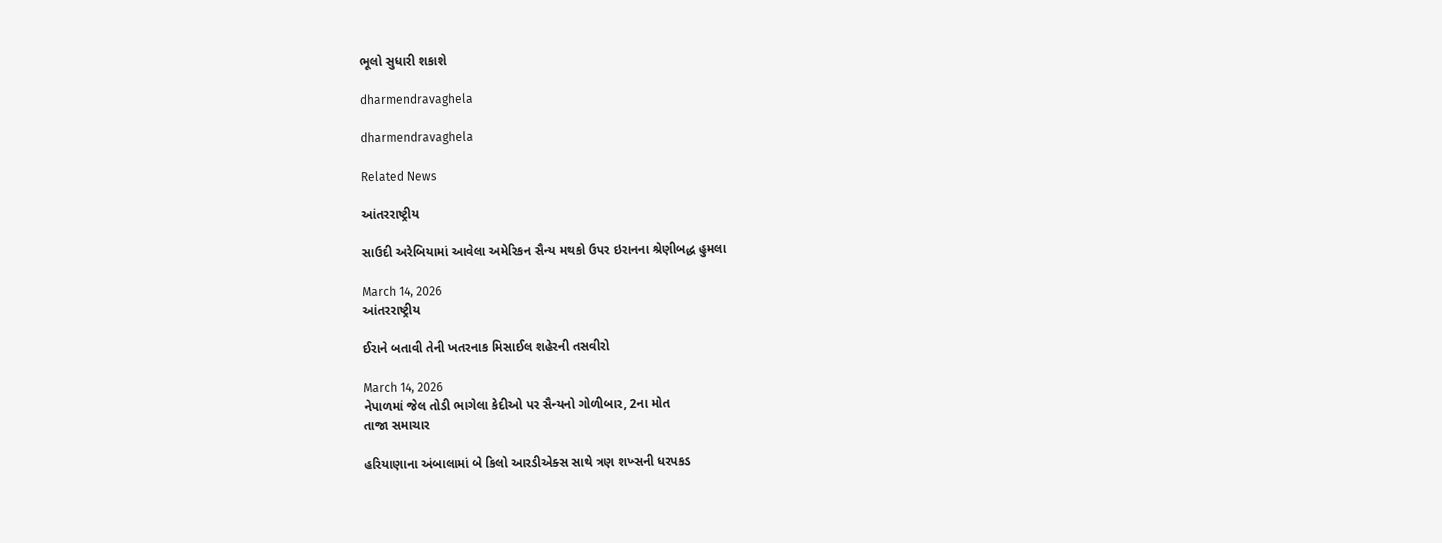ભૂલો સુધારી શકાશે

dharmendravaghela

dharmendravaghela

Related News

આંતરરાષ્ટ્રીય

સાઉદી અરેબિયામાં આવેલા અમેરિકન સૈન્ય મથકો ઉપર ઇરાનના શ્રેણીબદ્ધ હુમલા

March 14, 2026
આંતરરાષ્ટ્રીય

ઈરાને બતાવી તેની ખતરનાક મિસાઈલ શહેરની તસવીરો

March 14, 2026
નેપાળમાં જેલ તોડી ભાગેલા કેદીઓ પર સૈન્યનો ગોળીબાર, 2ના મોત
તાજા સમાચાર

હરિયાણાના અંબાલામાં બે કિલો આરડીએક્સ સાથે ત્રણ શખ્સની ધરપકડ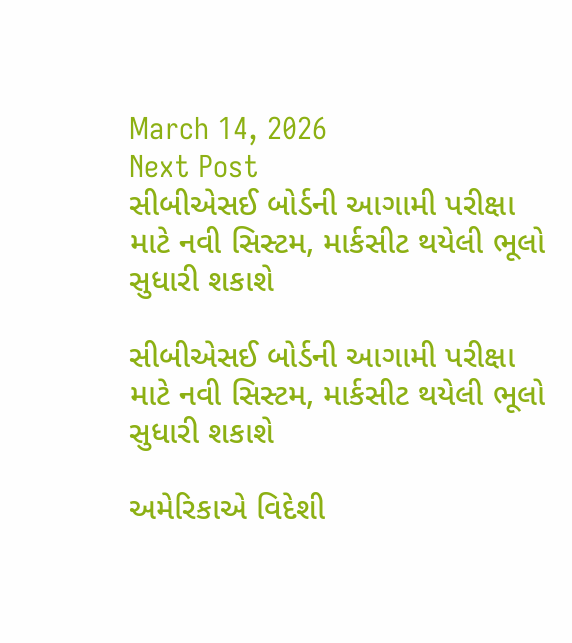March 14, 2026
Next Post
સીબીએસઈ બોર્ડની આગામી પરીક્ષા માટે નવી સિસ્ટમ, માર્કસીટ થયેલી ભૂલો સુધારી શકાશે

સીબીએસઈ બોર્ડની આગામી પરીક્ષા માટે નવી સિસ્ટમ, માર્કસીટ થયેલી ભૂલો સુધારી શકાશે

અમેરિકાએ વિદેશી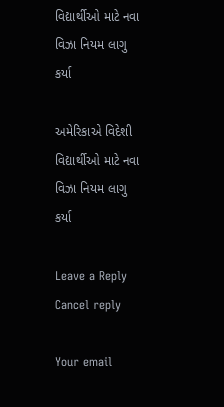વિદ્યાર્થીઓ માટે નવા વિઝા નિયમ લાગુ કર્યા

અમેરિકાએ વિદેશી વિદ્યાર્થીઓ માટે નવા વિઝા નિયમ લાગુ કર્યા

Leave a Reply Cancel reply

Your email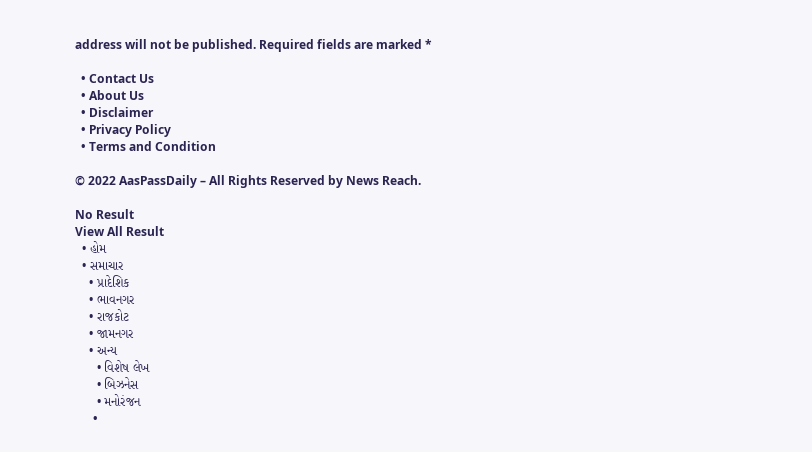address will not be published. Required fields are marked *

  • Contact Us
  • About Us
  • Disclaimer
  • Privacy Policy
  • Terms and Condition

© 2022 AasPassDaily – All Rights Reserved by News Reach.

No Result
View All Result
  • હોમ
  • સમાચાર
    • પ્રાદેશિક
    • ભાવનગર
    • રાજકોટ
    • જામનગર
    • અન્ય
      • વિશેષ લેખ
      • બિઝનેસ
      • મનોરંજન
      •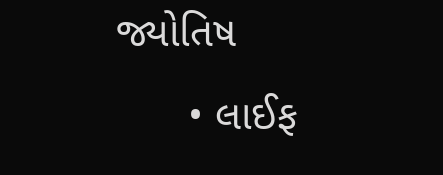જ્યોતિષ
      • લાઈફ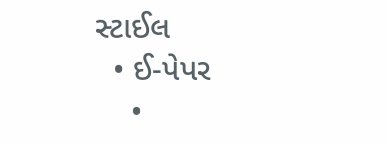સ્ટાઈલ
  • ઈ-પેપર
    •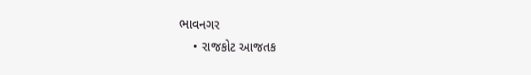ભાવનગર
    • રાજકોટ આજતક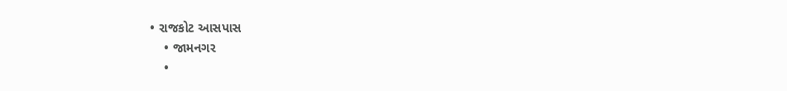• રાજકોટ આસપાસ
    • જામનગર
    •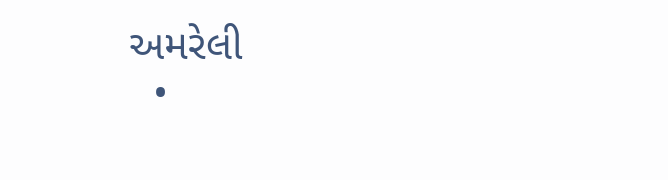અમરેલી
  •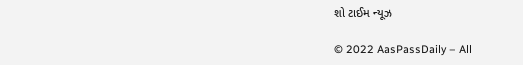શો ટાઈમ ન્યૂઝ

© 2022 AasPassDaily – All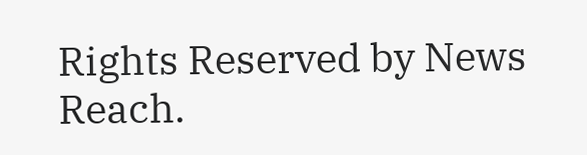Rights Reserved by News Reach.